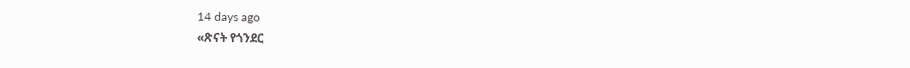14 days ago
«ጽናት የጎንደር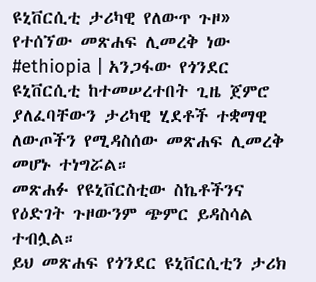ዩኒቨርሲቲ ታሪካዊ የለውጥ ጉዞ» የተሰኘው መጽሐፍ ሊመረቅ ነው
#ethiopia | አንጋፋው የጎንደር ዩኒቨርሲቲ ከተመሠረተበት ጊዜ ጀምሮ ያለፈባቸውን ታሪካዊ ሂደቶች ተቋማዊ ለውጦችን የሚዳስሰው መጽሐፍ ሊመረቅ መሆኑ ተነግሯል።
መጽሐፉ የዩኒቨርስቲው ስኬቶችንና የዕድገት ጉዞውንም ጭምር ይዳስሳል ተብሏል።
ይህ መጽሐፍ የጎንደር ዩኒቨርሲቲን ታሪክ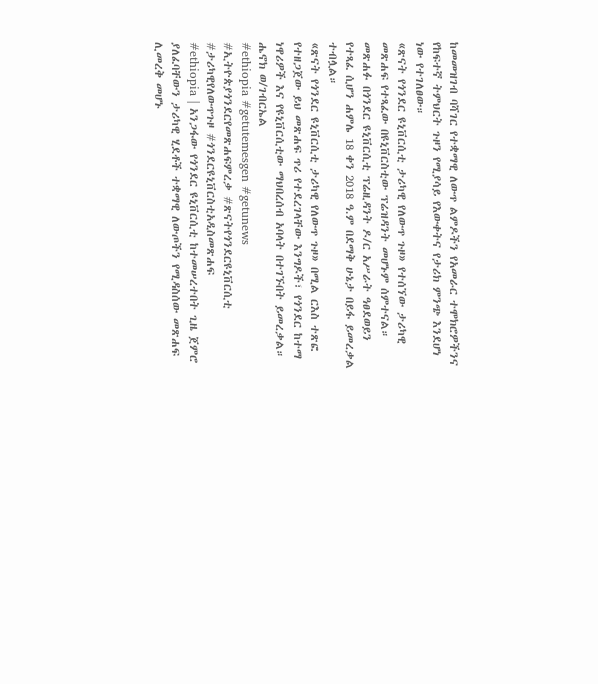ከመመዝገብ ባሻገር የተቋማዊ ለውጥ ልምዶችን የአመራር ተሞክሮዎችንና የከፍተኛ ትምህርት ጉዞን የሚያሳይ የእውቀትና የታሪክ ምንጭ እንደሆነ ነው የተገለፀው።
«ጽናት የጎንደር ዩኒቨርሲቲ ታሪካዊ የለውጥ ጉዞ» የተሰኘው ታሪካዊ መጽሐፍ የተጻፈው በዩኒቨርስቲው ፕሬዝዳንት መሆኑም ሰምተናል።
መጽሐፉ በጎንደር ዩኒቨርሲቲ ፕሬዚዳንት ዶ/ር አሥራት ዓፀደወይን የተጻፈ ሲሆን ሐምሌ 18 ቀን 2018 ዓ.ም በደማቅ ሁኔታ በይፋ ይመረቃል ተብሏል።
«ጽናት የጎንደር ዩኒቨርሲቲ ታሪካዊ የለውጥ ጉዞ» በሚል ርእስ ተጽፎ የተዘጋጀው ይህ መጽሐፍ ጥሪ የተደረገላቸው እንግዶች፣ የጎንደር ከተማ ነዋሪዎች እና የዩኒቨርሲቲው ማህበረሰብ አባላት በተገኙበት ይመረቃል።
ሔኖክ ወ/ገብርኤል
#ethiopia #getutemesgen #getunews #ኢትዮጵያጎንደርየመጽሐፍምረቃ #ጽናትየጎንደርዩኒቨርሲቲ #ታሪካዊየለውጥጉዞ #ጎንደርዩኒቨርስቲአዲስመጽሐፍ
#ethiopia | አንጋፋው የጎንደር ዩኒቨርሲቲ ከተመሠረተበት ጊዜ ጀምሮ ያለፈባቸውን ታሪካዊ ሂደቶች ተቋማዊ ለውጦችን የሚዳስሰው መጽሐፍ ሊመረቅ መሆኑ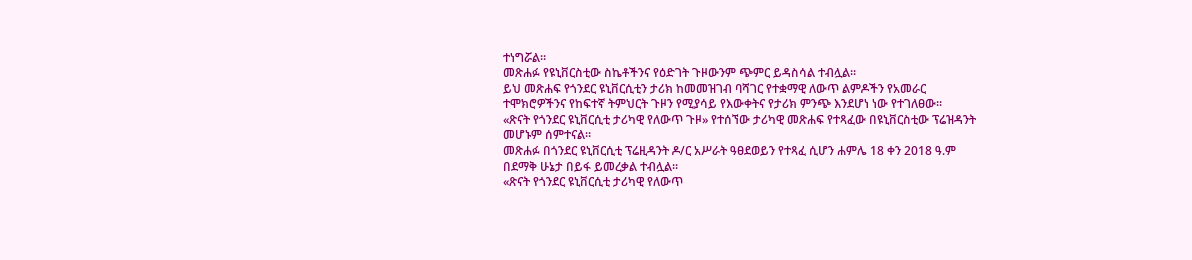ተነግሯል።
መጽሐፉ የዩኒቨርስቲው ስኬቶችንና የዕድገት ጉዞውንም ጭምር ይዳስሳል ተብሏል።
ይህ መጽሐፍ የጎንደር ዩኒቨርሲቲን ታሪክ ከመመዝገብ ባሻገር የተቋማዊ ለውጥ ልምዶችን የአመራር ተሞክሮዎችንና የከፍተኛ ትምህርት ጉዞን የሚያሳይ የእውቀትና የታሪክ ምንጭ እንደሆነ ነው የተገለፀው።
«ጽናት የጎንደር ዩኒቨርሲቲ ታሪካዊ የለውጥ ጉዞ» የተሰኘው ታሪካዊ መጽሐፍ የተጻፈው በዩኒቨርስቲው ፕሬዝዳንት መሆኑም ሰምተናል።
መጽሐፉ በጎንደር ዩኒቨርሲቲ ፕሬዚዳንት ዶ/ር አሥራት ዓፀደወይን የተጻፈ ሲሆን ሐምሌ 18 ቀን 2018 ዓ.ም በደማቅ ሁኔታ በይፋ ይመረቃል ተብሏል።
«ጽናት የጎንደር ዩኒቨርሲቲ ታሪካዊ የለውጥ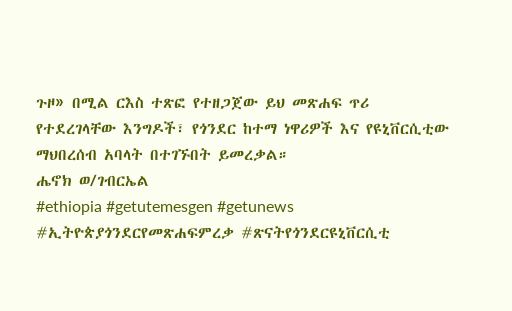ጉዞ» በሚል ርእስ ተጽፎ የተዘጋጀው ይህ መጽሐፍ ጥሪ የተደረገላቸው እንግዶች፣ የጎንደር ከተማ ነዋሪዎች እና የዩኒቨርሲቲው ማህበረሰብ አባላት በተገኙበት ይመረቃል።
ሔኖክ ወ/ገብርኤል
#ethiopia #getutemesgen #getunews #ኢትዮጵያጎንደርየመጽሐፍምረቃ #ጽናትየጎንደርዩኒቨርሲቲ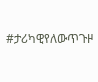#ታሪካዊየለውጥጉዞ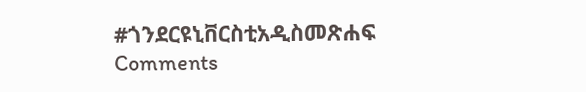#ጎንደርዩኒቨርስቲአዲስመጽሐፍ
Comments